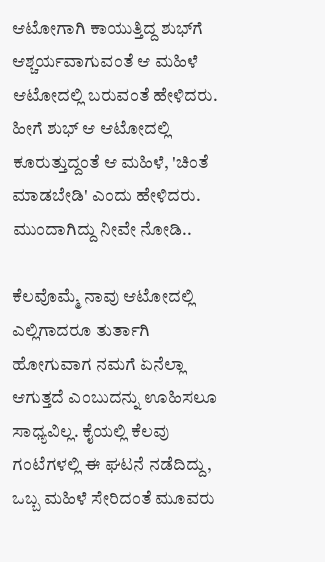ಆಟೋಗಾಗಿ ಕಾಯುತ್ತಿದ್ದ ಶುಭ್‌ಗೆ ಆಶ್ಚರ್ಯವಾಗುವಂತೆ ಆ ಮಹಿಳೆ ಆಟೋದಲ್ಲಿ ಬರುವಂತೆ ಹೇಳಿದರು. ಹೀಗೆ ಶುಭ್ ಆ ಆಟೋದಲ್ಲಿ ಕೂರುತ್ತುದ್ದಂತೆ ಆ ಮಹಿಳೆ, 'ಚಿಂತೆ ಮಾಡಬೇಡಿ' ಎಂದು ಹೇಳಿದರು. ಮುಂದಾಗಿದ್ದು ನೀವೇ ನೋಡಿ..

ಕೆಲವೊಮ್ಮೆ ನಾವು ಆಟೋದಲ್ಲಿ ಎಲ್ಲಿಗಾದರೂ ತುರ್ತಾಗಿ ಹೋಗುವಾಗ ನಮಗೆ ಏನೆಲ್ಲಾ ಆಗುತ್ತದೆ ಎಂಬುದನ್ನು ಊಹಿಸಲೂ ಸಾಧ್ಯವಿಲ್ಲ. ಕೈಯಲ್ಲಿ ಕೆಲವು ಗಂಟೆಗಳಲ್ಲಿ ಈ ಘಟನೆ ನಡೆದಿದ್ದು, ಒಬ್ಬ ಮಹಿಳೆ ಸೇರಿದಂತೆ ಮೂವರು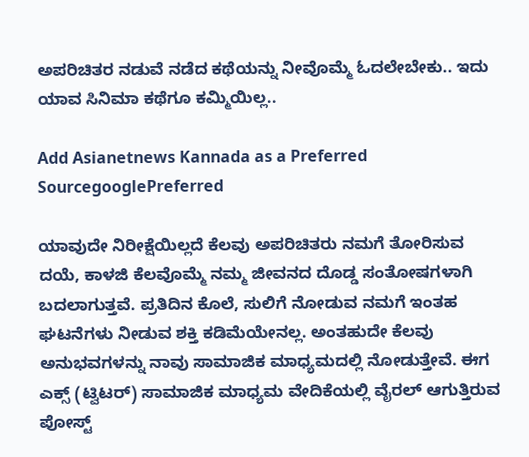ಅಪರಿಚಿತರ ನಡುವೆ ನಡೆದ ಕಥೆಯನ್ನು ನೀವೊಮ್ಮೆ ಓದಲೇಬೇಕು.. ಇದು ಯಾವ ಸಿನಿಮಾ ಕಥೆಗೂ ಕಮ್ಮಿಯಿಲ್ಲ..

Add Asianetnews Kannada as a Preferred SourcegooglePreferred

ಯಾವುದೇ ನಿರೀಕ್ಷೆಯಿಲ್ಲದೆ ಕೆಲವು ಅಪರಿಚಿತರು ನಮಗೆ ತೋರಿಸುವ ದಯೆ, ಕಾಳಜಿ ಕೆಲವೊಮ್ಮೆ ನಮ್ಮ ಜೀವನದ ದೊಡ್ಡ ಸಂತೋಷಗಳಾಗಿ ಬದಲಾಗುತ್ತವೆ. ಪ್ರತಿದಿನ ಕೊಲೆ, ಸುಲಿಗೆ ನೋಡುವ ನಮಗೆ ಇಂತಹ ಘಟನೆಗಳು ನೀಡುವ ಶಕ್ತಿ ಕಡಿಮೆಯೇನಲ್ಲ. ಅಂತಹುದೇ ಕೆಲವು ಅನುಭವಗಳನ್ನು ನಾವು ಸಾಮಾಜಿಕ ಮಾಧ್ಯಮದಲ್ಲಿ ನೋಡುತ್ತೇವೆ. ಈಗ ಎಕ್ಸ್ (ಟ್ವಿಟರ್) ಸಾಮಾಜಿಕ ಮಾಧ್ಯಮ ವೇದಿಕೆಯಲ್ಲಿ ವೈರಲ್ ಆಗುತ್ತಿರುವ ಪೋಸ್ಟ್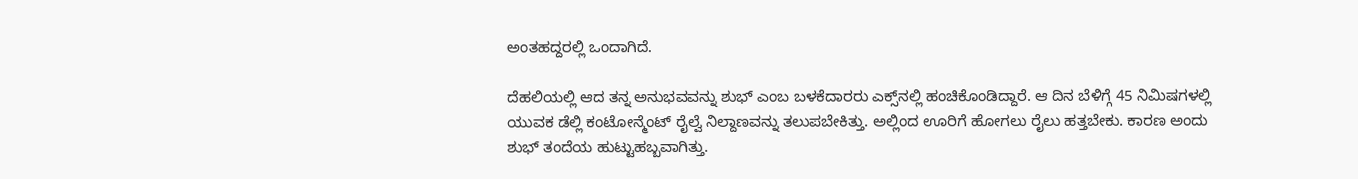ಅಂತಹದ್ದರಲ್ಲಿ ಒಂದಾಗಿದೆ.

ದೆಹಲಿಯಲ್ಲಿ ಆದ ತನ್ನ ಅನುಭವವನ್ನು ಶುಭ್ ಎಂಬ ಬಳಕೆದಾರರು ಎಕ್ಸ್‌ನಲ್ಲಿ ಹಂಚಿಕೊಂಡಿದ್ದಾರೆ. ಆ ದಿನ ಬೆಳಿಗ್ಗೆ 45 ನಿಮಿಷಗಳಲ್ಲಿ ಯುವಕ ಡೆಲ್ಲಿ ಕಂಟೋನ್ಮೆಂಟ್ ರೈಲ್ವೆ ನಿಲ್ದಾಣವನ್ನು ತಲುಪಬೇಕಿತ್ತು. ಅಲ್ಲಿಂದ ಊರಿಗೆ ಹೋಗಲು ರೈಲು ಹತ್ತಬೇಕು. ಕಾರಣ ಅಂದು ಶುಭ್ ತಂದೆಯ ಹುಟ್ಟುಹಬ್ಬವಾಗಿತ್ತು.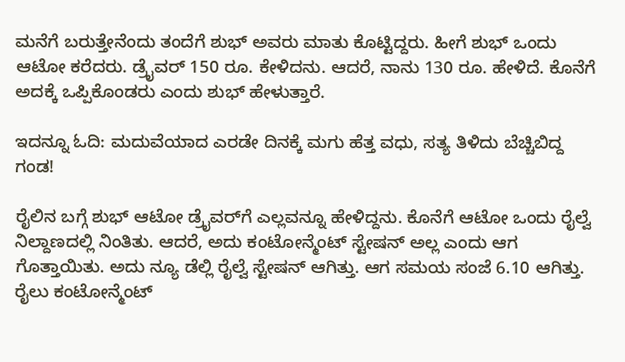ಮನೆಗೆ ಬರುತ್ತೇನೆಂದು ತಂದೆಗೆ ಶುಭ್ ಅವರು ಮಾತು ಕೊಟ್ಟಿದ್ದರು. ಹೀಗೆ ಶುಭ್ ಒಂದು ಆಟೋ ಕರೆದರು. ಡ್ರೈವರ್ 150 ರೂ. ಕೇಳಿದನು. ಆದರೆ, ನಾನು 130 ರೂ. ಹೇಳಿದೆ. ಕೊನೆಗೆ ಅದಕ್ಕೆ ಒಪ್ಪಿಕೊಂಡರು ಎಂದು ಶುಭ್ ಹೇಳುತ್ತಾರೆ.

ಇದನ್ನೂ ಓದಿ: ಮದುವೆಯಾದ ಎರಡೇ ದಿನಕ್ಕೆ ಮಗು ಹೆತ್ತ ವಧು, ಸತ್ಯ ತಿಳಿದು ಬೆಚ್ಚಿಬಿದ್ದ ಗಂಡ!

ರೈಲಿನ ಬಗ್ಗೆ ಶುಭ್ ಆಟೋ ಡ್ರೈವರ್‌ಗೆ ಎಲ್ಲವನ್ನೂ ಹೇಳಿದ್ದನು. ಕೊನೆಗೆ ಆಟೋ ಒಂದು ರೈಲ್ವೆ ನಿಲ್ದಾಣದಲ್ಲಿ ನಿಂತಿತು. ಆದರೆ, ಅದು ಕಂಟೋನ್ಮೆಂಟ್ ಸ್ಟೇಷನ್ ಅಲ್ಲ ಎಂದು ಆಗ ಗೊತ್ತಾಯಿತು. ಅದು ನ್ಯೂ ಡೆಲ್ಲಿ ರೈಲ್ವೆ ಸ್ಟೇಷನ್ ಆಗಿತ್ತು. ಆಗ ಸಮಯ ಸಂಜೆ 6.10 ಆಗಿತ್ತು. ರೈಲು ಕಂಟೋನ್ಮೆಂಟ್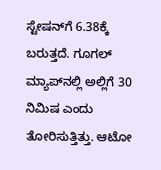ಸ್ಟೇಷನ್‌ಗೆ 6.38ಕ್ಕೆ ಬರುತ್ತದೆ. ಗೂಗಲ್ ಮ್ಯಾಪ್‌ನಲ್ಲಿ ಅಲ್ಲಿಗೆ 30 ನಿಮಿಷ ಎಂದು ತೋರಿಸುತ್ತಿತ್ತು. ಆಟೋ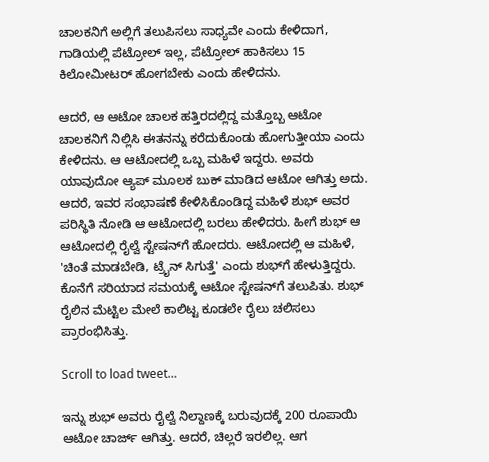ಚಾಲಕನಿಗೆ ಅಲ್ಲಿಗೆ ತಲುಪಿಸಲು ಸಾಧ್ಯವೇ ಎಂದು ಕೇಳಿದಾಗ, ಗಾಡಿಯಲ್ಲಿ ಪೆಟ್ರೋಲ್ ಇಲ್ಲ, ಪೆಟ್ರೋಲ್ ಹಾಕಿಸಲು 15 ಕಿಲೋಮೀಟರ್ ಹೋಗಬೇಕು ಎಂದು ಹೇಳಿದನು.

ಆದರೆ, ಆ ಆಟೋ ಚಾಲಕ ಹತ್ತಿರದಲ್ಲಿದ್ದ ಮತ್ತೊಬ್ಬ ಆಟೋ ಚಾಲಕನಿಗೆ ನಿಲ್ಲಿಸಿ ಈತನನ್ನು ಕರೆದುಕೊಂಡು ಹೋಗುತ್ತೀಯಾ ಎಂದು ಕೇಳಿದನು. ಆ ಆಟೋದಲ್ಲಿ ಒಬ್ಬ ಮಹಿಳೆ ಇದ್ದರು. ಅವರು ಯಾವುದೋ ಆ್ಯಪ್ ಮೂಲಕ ಬುಕ್ ಮಾಡಿದ ಆಟೋ ಆಗಿತ್ತು ಅದು. ಆದರೆ, ಇವರ ಸಂಭಾಷಣೆ ಕೇಳಿಸಿಕೊಂಡಿದ್ದ ಮಹಿಳೆ ಶುಭ್‌ ಅವರ ಪರಿಸ್ಥಿತಿ ನೋಡಿ ಆ ಆಟೋದಲ್ಲಿ ಬರಲು ಹೇಳಿದರು. ಹೀಗೆ ಶುಭ್ ಆ ಆಟೋದಲ್ಲಿ ರೈಲ್ವೆ ಸ್ಟೇಷನ್‌ಗೆ ಹೋದರು. ಆಟೋದಲ್ಲಿ ಆ ಮಹಿಳೆ, 'ಚಿಂತೆ ಮಾಡಬೇಡಿ, ಟ್ರೈನ್ ಸಿಗುತ್ತೆ' ಎಂದು ಶುಭ್‌ಗೆ ಹೇಳುತ್ತಿದ್ದರು. ಕೊನೆಗೆ ಸರಿಯಾದ ಸಮಯಕ್ಕೆ ಆಟೋ ಸ್ಟೇಷನ್‌ಗೆ ತಲುಪಿತು. ಶುಭ್ ರೈಲಿನ ಮೆಟ್ಟಿಲ ಮೇಲೆ ಕಾಲಿಟ್ಟ ಕೂಡಲೇ ರೈಲು ಚಲಿಸಲು ಪ್ರಾರಂಭಿಸಿತ್ತು.

Scroll to load tweet…

ಇನ್ನು ಶುಭ್ ಅವರು ರೈಲ್ವೆ ನಿಲ್ದಾಣಕ್ಕೆ ಬರುವುದಕ್ಕೆ 200 ರೂಪಾಯಿ ಆಟೋ ಚಾರ್ಜ್ ಆಗಿತ್ತು. ಆದರೆ, ಚಿಲ್ಲರೆ ಇರಲಿಲ್ಲ. ಆಗ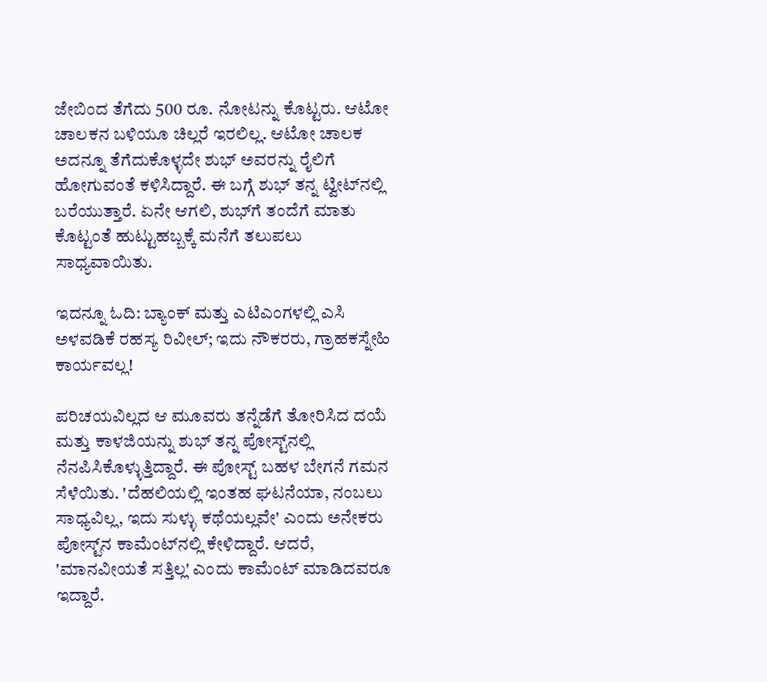ಜೇಬಿಂದ ತೆಗೆದು 500 ರೂ. ನೋಟನ್ನು ಕೊಟ್ಟರು. ಆಟೋ ಚಾಲಕನ ಬಳಿಯೂ ಚಿಲ್ಲರೆ ಇರಲಿಲ್ಲ. ಆಟೋ ಚಾಲಕ ಅದನ್ನೂ ತೆಗೆದುಕೊಳ್ಳದೇ ಶುಭ್ ಅವರನ್ನು ರೈಲಿಗೆ ಹೋಗುವಂತೆ ಕಳಿಸಿದ್ದಾರೆ. ಈ ಬಗ್ಗೆ ಶುಭ್ ತನ್ನ ಟ್ವೀಟ್‌ನಲ್ಲಿ ಬರೆಯುತ್ತಾರೆ. ಏನೇ ಆಗಲಿ, ಶುಭ್‌ಗೆ ತಂದೆಗೆ ಮಾತು ಕೊಟ್ಟಂತೆ ಹುಟ್ಟುಹಬ್ಬಕ್ಕೆ ಮನೆಗೆ ತಲುಪಲು ಸಾಧ್ಯವಾಯಿತು.

ಇದನ್ನೂ ಓದಿ: ಬ್ಯಾಂಕ್ ಮತ್ತು ಎಟಿಎಂಗಳಲ್ಲಿ ಎಸಿ ಅಳವಡಿಕೆ ರಹಸ್ಯ ರಿವೀಲ್; ಇದು ನೌಕರರು, ಗ್ರಾಹಕಸ್ನೇಹಿ ಕಾರ್ಯವಲ್ಲ!

ಪರಿಚಯವಿಲ್ಲದ ಆ ಮೂವರು ತನ್ನೆಡೆಗೆ ತೋರಿಸಿದ ದಯೆ ಮತ್ತು ಕಾಳಜಿಯನ್ನು ಶುಭ್ ತನ್ನ ಪೋಸ್ಟ್‌ನಲ್ಲಿ ನೆನಪಿಸಿಕೊಳ್ಳುತ್ತಿದ್ದಾರೆ. ಈ ಪೋಸ್ಟ್ ಬಹಳ ಬೇಗನೆ ಗಮನ ಸೆಳೆಯಿತು. 'ದೆಹಲಿಯಲ್ಲಿ ಇಂತಹ ಘಟನೆಯಾ, ನಂಬಲು ಸಾಧ್ಯವಿಲ್ಲ, ಇದು ಸುಳ್ಳು ಕಥೆಯಲ್ಲವೇ' ಎಂದು ಅನೇಕರು ಪೋಸ್ಟ್‌ನ ಕಾಮೆಂಟ್‌ನಲ್ಲಿ ಕೇಳಿದ್ದಾರೆ. ಆದರೆ, 'ಮಾನವೀಯತೆ ಸತ್ತಿಲ್ಲ' ಎಂದು ಕಾಮೆಂಟ್ ಮಾಡಿದವರೂ ಇದ್ದಾರೆ.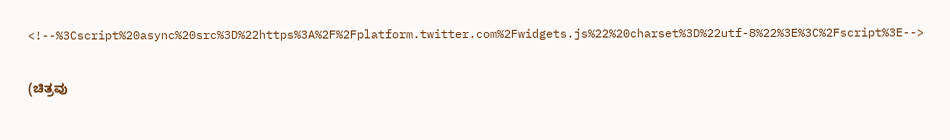<!--%3Cscript%20async%20src%3D%22https%3A%2F%2Fplatform.twitter.com%2Fwidgets.js%22%20charset%3D%22utf-8%22%3E%3C%2Fscript%3E-->

(ಚಿತ್ರವು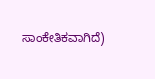ಸಾಂಕೇತಿಕವಾಗಿದೆ)